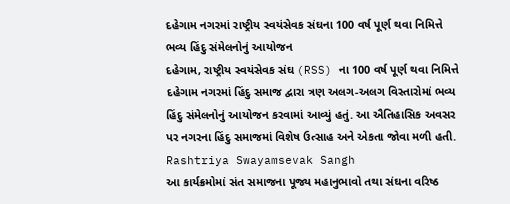દહેગામ નગરમાં રાષ્ટ્રીય સ્વયંસેવક સંઘના 100 વર્ષ પૂર્ણ થવા નિમિત્તે ભવ્ય હિંદુ સંમેલનોનું આયોજન
દહેગામ, રાષ્ટ્રીય સ્વયંસેવક સંઘ (RSS) ના 100 વર્ષ પૂર્ણ થવા નિમિત્તે દહેગામ નગરમાં હિંદુ સમાજ દ્વારા ત્રણ અલગ-અલગ વિસ્તારોમાં ભવ્ય હિંદુ સંમેલનોનું આયોજન કરવામાં આવ્યું હતું. આ ઐતિહાસિક અવસર પર નગરના હિંદુ સમાજમાં વિશેષ ઉત્સાહ અને એકતા જોવા મળી હતી. Rashtriya Swayamsevak Sangh
આ કાર્યક્રમોમાં સંત સમાજના પૂજ્ય મહાનુભાવો તથા સંઘના વરિષ્ઠ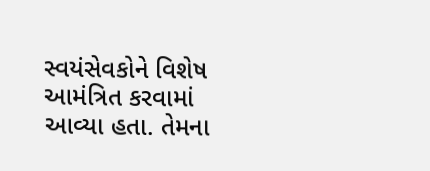સ્વયંસેવકોને વિશેષ આમંત્રિત કરવામાં આવ્યા હતા. તેમના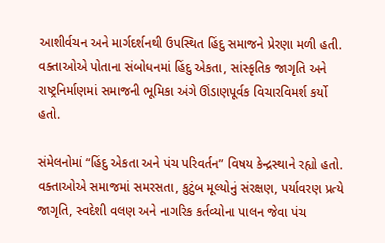આશીર્વચન અને માર્ગદર્શનથી ઉપસ્થિત હિંદુ સમાજને પ્રેરણા મળી હતી. વક્તાઓએ પોતાના સંબોધનમાં હિંદુ એકતા, સાંસ્કૃતિક જાગૃતિ અને રાષ્ટ્રનિર્માણમાં સમાજની ભૂમિકા અંગે ઊંડાણપૂર્વક વિચારવિમર્શ કર્યો હતો.

સંમેલનોમાં “હિંદુ એકતા અને પંચ પરિવર્તન” વિષય કેન્દ્રસ્થાને રહ્યો હતો. વક્તાઓએ સમાજમાં સમરસતા, કુટુંબ મૂલ્યોનું સંરક્ષણ, પર્યાવરણ પ્રત્યે જાગૃતિ, સ્વદેશી વલણ અને નાગરિક કર્તવ્યોના પાલન જેવા પંચ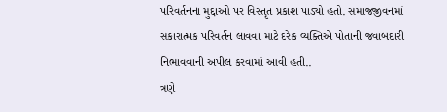પરિવર્તનના મુદ્દાઓ પર વિસ્તૃત પ્રકાશ પાડ્યો હતો. સમાજજીવનમાં સકારાત્મક પરિવર્તન લાવવા માટે દરેક વ્યક્તિએ પોતાની જવાબદારી નિભાવવાની અપીલ કરવામાં આવી હતી..
ત્રણે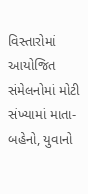વિસ્તારોમાં આયોજિત સંમેલનોમાં મોટી સંખ્યામાં માતા-બહેનો, યુવાનો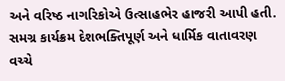અને વરિષ્ઠ નાગરિકોએ ઉત્સાહભેર હાજરી આપી હતી. સમગ્ર કાર્યક્રમ દેશભક્તિપૂર્ણ અને ધાર્મિક વાતાવરણ વચ્ચે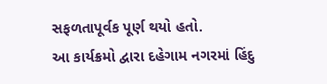સફળતાપૂર્વક પૂર્ણ થયો હતો.
આ કાર્યક્રમો દ્વારા દહેગામ નગરમાં હિંદુ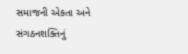સમાજની એકતા અને સંગઠનશક્તિનું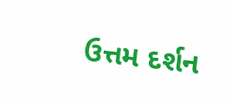ઉત્તમ દર્શન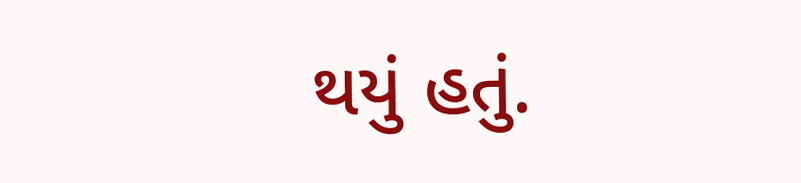થયું હતું.